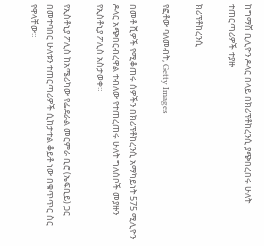ከግማሽ ቢሊዮን ዶላር በላይ በክሪፕቶከረንሲ ያጭበረበሩ ሁለት ተጠርጣሪዎች ተያዙ

ክሪፕቶከረንሲ

የፎቶው ባለመብት, Getty Images

በመቶ ሺዎች የሚቆጠሩ ሰዎችን በክሪፕቶከረንሲ አማካይነት 575 ሚሊዮን ዶላር አጭበርብረዋል ተብለው የተጠረጠሩ ሁለት ግለሰቦች መያዙን የኢስቶኒያ ፖሊስ አስታወቀ።

የኢስቶኒያ ፖሊስ ከአሜሪካው የፌደራል መርምራ ቢሮ (ኤፍቢይ) ጋር በመተባበር ሁለቱን ተጠርጣሪዎች ሲከታተል ቆይቶ ነው በቁጥጥር ስር የዋላቸው።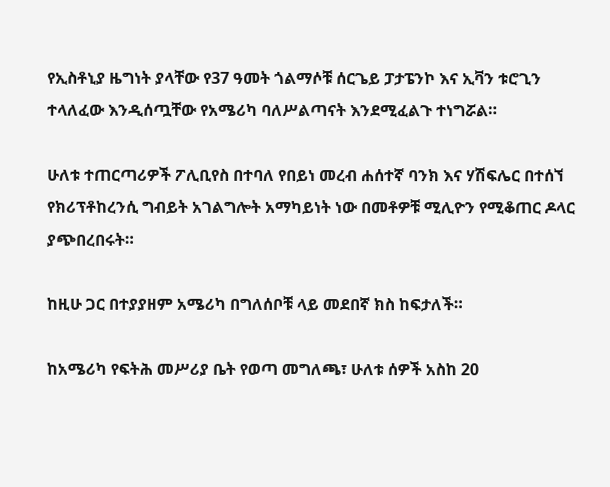የኢስቶኒያ ዜግነት ያላቸው የ37 ዓመት ጎልማሶቹ ሰርጌይ ፓታፔንኮ እና ኢቫን ቱሮጊን ተላለፈው እንዲሰጧቸው የአሜሪካ ባለሥልጣናት እንደሚፈልጉ ተነግሯል።

ሁለቱ ተጠርጣሪዎች ፖሊቢየስ በተባለ የበይነ መረብ ሐሰተኛ ባንክ እና ሃሽፍሌር በተሰኘ የክሪፕቶከረንሲ ግብይት አገልግሎት አማካይነት ነው በመቶዎቹ ሚሊዮን የሚቆጠር ዶላር ያጭበረበሩት።

ከዚሁ ጋር በተያያዘም አሜሪካ በግለሰቦቹ ላይ መደበኛ ክስ ከፍታለች።

ከአሜሪካ የፍትሕ መሥሪያ ቤት የወጣ መግለጫ፣ ሁለቱ ሰዎች አስከ 20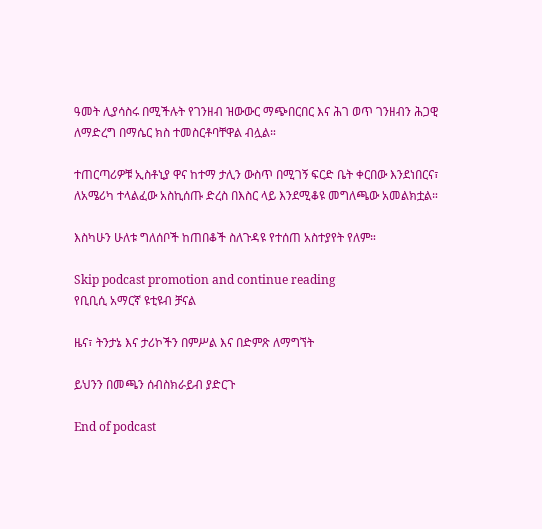ዓመት ሊያሳስሩ በሚችሉት የገንዘብ ዝውውር ማጭበርበር እና ሕገ ወጥ ገንዘብን ሕጋዊ ለማድረግ በማሴር ክስ ተመስርቶባቸዋል ብሏል።

ተጠርጣሪዎቹ ኢስቶኒያ ዋና ከተማ ታሊን ውስጥ በሚገኝ ፍርድ ቤት ቀርበው እንደነበርና፣ ለአሜሪካ ተላልፈው አስኪሰጡ ድረስ በእስር ላይ እንደሚቆዩ መግለጫው አመልክቷል።

እስካሁን ሁለቱ ግለሰቦች ከጠበቆች ስለጉዳዩ የተሰጠ አስተያየት የለም።

Skip podcast promotion and continue reading
የቢቢሲ አማርኛ ዩቲዩብ ቻናል

ዜና፣ ትንታኔ እና ታሪኮችን በምሥል እና በድምጽ ለማግኘት

ይህንን በመጫን ሰብስክራይብ ያድርጉ

End of podcast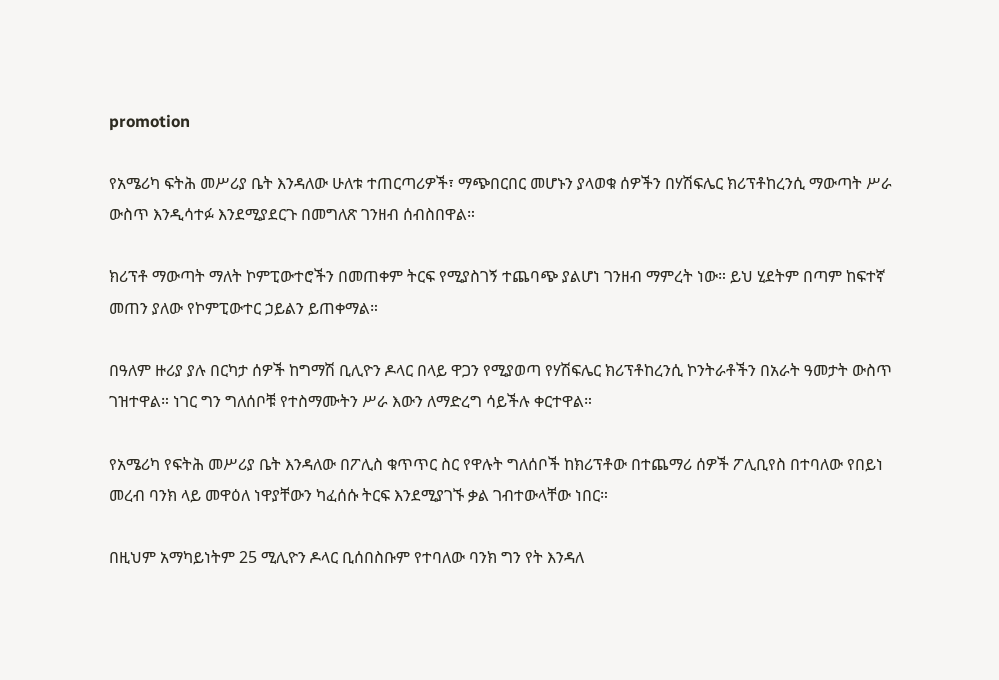promotion

የአሜሪካ ፍትሕ መሥሪያ ቤት እንዳለው ሁለቱ ተጠርጣሪዎች፣ ማጭበርበር መሆኑን ያላወቁ ሰዎችን በሃሽፍሌር ክሪፕቶከረንሲ ማውጣት ሥራ ውስጥ እንዲሳተፉ እንደሚያደርጉ በመግለጽ ገንዘብ ሰብስበዋል።

ክሪፕቶ ማውጣት ማለት ኮምፒውተሮችን በመጠቀም ትርፍ የሚያስገኝ ተጨባጭ ያልሆነ ገንዘብ ማምረት ነው። ይህ ሂደትም በጣም ከፍተኛ መጠን ያለው የኮምፒውተር ኃይልን ይጠቀማል።

በዓለም ዙሪያ ያሉ በርካታ ሰዎች ከግማሽ ቢሊዮን ዶላር በላይ ዋጋን የሚያወጣ የሃሽፍሌር ክሪፕቶከረንሲ ኮንትራቶችን በአራት ዓመታት ውስጥ ገዝተዋል። ነገር ግን ግለሰቦቹ የተስማሙትን ሥራ እውን ለማድረግ ሳይችሉ ቀርተዋል።

የአሜሪካ የፍትሕ መሥሪያ ቤት እንዳለው በፖሊስ ቁጥጥር ስር የዋሉት ግለሰቦች ከክሪፕቶው በተጨማሪ ሰዎች ፖሊቢየስ በተባለው የበይነ መረብ ባንክ ላይ መዋዕለ ነዋያቸውን ካፈሰሱ ትርፍ እንደሚያገኙ ቃል ገብተውላቸው ነበር።

በዚህም አማካይነትም 25 ሚሊዮን ዶላር ቢሰበስቡም የተባለው ባንክ ግን የት እንዳለ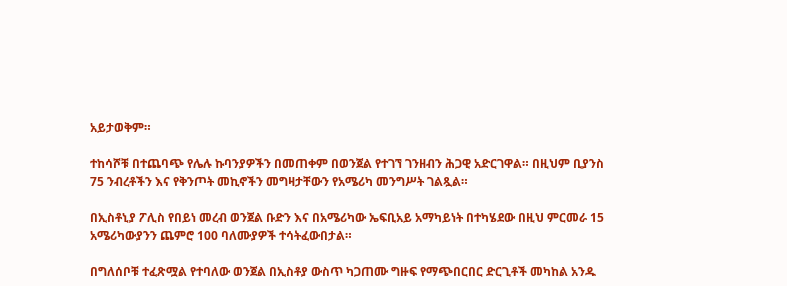አይታወቅም።

ተከሳሾቹ በተጨባጭ የሌሉ ኩባንያዎችን በመጠቀም በወንጀል የተገኘ ገንዘብን ሕጋዊ አድርገዋል። በዚህም ቢያንስ 75 ንብረቶችን እና የቅንጦት መኪኖችን መግዛታቸውን የአሜሪካ መንግሥት ገልጿል።

በኢስቶኒያ ፖሊስ የበይነ መረብ ወንጀል ቡድን እና በአሜሪካው ኤፍቢአይ አማካይነት በተካሄደው በዚህ ምርመራ 15 አሜሪካውያንን ጨምሮ 100 ባለሙያዎች ተሳትፈውበታል።

በግለሰቦቹ ተፈጽሟል የተባለው ወንጀል በኢስቶያ ውስጥ ካጋጠሙ ግዙፍ የማጭበርበር ድርጊቶች መካከል አንዱ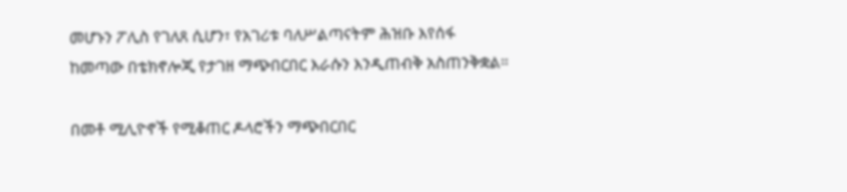መሆኑን ፖሊስ የገለጸ ሲሆን፣ የአገሪቱ ባለሥልጣናትም ሕዝቡ እየሰፋ ከመጣው በቴክኖሎጂ የታገዘ ማጭበርበር እራሱን እንዲጠብቅ አስጠንቅቋል።

በመቶ ሚሊዮኖች የሚቆጠር ዶላሮችን ማጭበርበር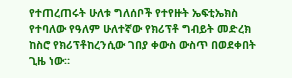የተጠረጠሩት ሁለቱ ግለሰቦች የተየዙት ኤፍቲኤክስ የተባለው የዓለም ሁለተኛው የክሪፕቶ ግብይት መድረክ ከስሮ የክሪፕቶከረንሲው ገበያ ቀውስ ውስጥ በወደቀበት ጊዜ ነው።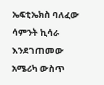ኤፍቲኤክስ ባለፈው ሳምንት ኪሳራ እንደገጠመው አሜሪካ ውስጥ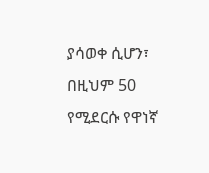ያሳወቀ ሲሆን፣ በዚህም 50 የሚደርሱ የዋነኛ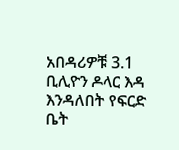አበዳሪዎቹ 3.1 ቢሊዮን ዶላር እዳ እንዳለበት የፍርድ ቤት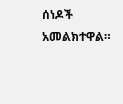ሰነዶች አመልክተዋል።